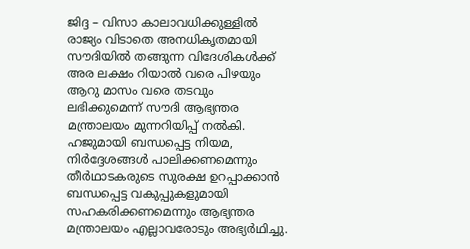ജിദ്ദ – വിസാ കാലാവധിക്കുള്ളിൽ രാജ്യം വിടാതെ അനധികൃതമായി സൗദിയിൽ തങ്ങുന്ന വിദേശികൾക്ക് അര ലക്ഷം റിയാൽ വരെ പിഴയും ആറു മാസം വരെ തടവും ലഭിക്കുമെന്ന് സൗദി ആഭ്യന്തര മന്ത്രാലയം മുന്നറിയിപ്പ് നൽകി. ഹജുമായി ബന്ധപ്പെട്ട നിയമ, നിർദ്ദേശങ്ങൾ പാലിക്കണമെന്നും തീർഥാടകരുടെ സുരക്ഷ ഉറപ്പാക്കാൻ ബന്ധപ്പെട്ട വകുപ്പുകളുമായി സഹകരിക്കണമെന്നും ആഭ്യന്തര മന്ത്രാലയം എല്ലാവരോടും അഭ്യർഥിച്ചു.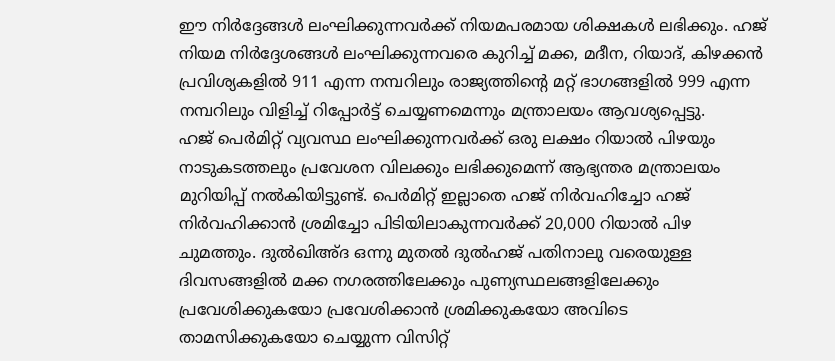ഈ നിർദ്ദേങ്ങൾ ലംഘിക്കുന്നവർക്ക് നിയമപരമായ ശിക്ഷകൾ ലഭിക്കും. ഹജ് നിയമ നിർദ്ദേശങ്ങൾ ലംഘിക്കുന്നവരെ കുറിച്ച് മക്ക, മദീന, റിയാദ്, കിഴക്കൻ പ്രവിശ്യകളിൽ 911 എന്ന നമ്പറിലും രാജ്യത്തിന്റെ മറ്റ് ഭാഗങ്ങളിൽ 999 എന്ന നമ്പറിലും വിളിച്ച് റിപ്പോർട്ട് ചെയ്യണമെന്നും മന്ത്രാലയം ആവശ്യപ്പെട്ടു.
ഹജ് പെർമിറ്റ് വ്യവസ്ഥ ലംഘിക്കുന്നവർക്ക് ഒരു ലക്ഷം റിയാൽ പിഴയും നാടുകടത്തലും പ്രവേശന വിലക്കും ലഭിക്കുമെന്ന് ആഭ്യന്തര മന്ത്രാലയം മുറിയിപ്പ് നൽകിയിട്ടുണ്ട്. പെർമിറ്റ് ഇല്ലാതെ ഹജ് നിർവഹിച്ചോ ഹജ് നിർവഹിക്കാൻ ശ്രമിച്ചോ പിടിയിലാകുന്നവർക്ക് 20,000 റിയാൽ പിഴ ചുമത്തും. ദുൽഖിഅ്ദ ഒന്നു മുതൽ ദുൽഹജ് പതിനാലു വരെയുള്ള ദിവസങ്ങളിൽ മക്ക നഗരത്തിലേക്കും പുണ്യസ്ഥലങ്ങളിലേക്കും പ്രവേശിക്കുകയോ പ്രവേശിക്കാൻ ശ്രമിക്കുകയോ അവിടെ താമസിക്കുകയോ ചെയ്യുന്ന വിസിറ്റ്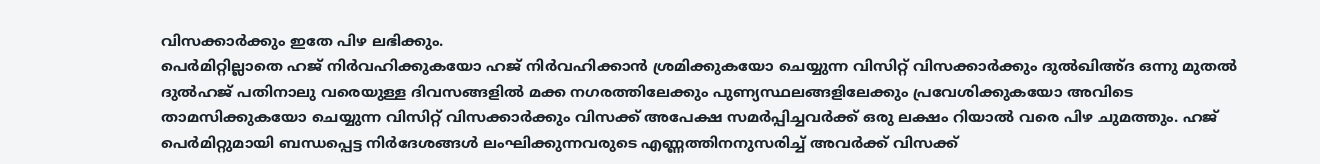വിസക്കാർക്കും ഇതേ പിഴ ലഭിക്കും.
പെർമിറ്റില്ലാതെ ഹജ് നിർവഹിക്കുകയോ ഹജ് നിർവഹിക്കാൻ ശ്രമിക്കുകയോ ചെയ്യുന്ന വിസിറ്റ് വിസക്കാർക്കും ദുൽഖിഅ്ദ ഒന്നു മുതൽ ദുൽഹജ് പതിനാലു വരെയുള്ള ദിവസങ്ങളിൽ മക്ക നഗരത്തിലേക്കും പുണ്യസ്ഥലങ്ങളിലേക്കും പ്രവേശിക്കുകയോ അവിടെ താമസിക്കുകയോ ചെയ്യുന്ന വിസിറ്റ് വിസക്കാർക്കും വിസക്ക് അപേക്ഷ സമർപ്പിച്ചവർക്ക് ഒരു ലക്ഷം റിയാൽ വരെ പിഴ ചുമത്തും. ഹജ് പെർമിറ്റുമായി ബന്ധപ്പെട്ട നിർദേശങ്ങൾ ലംഘിക്കുന്നവരുടെ എണ്ണത്തിനനുസരിച്ച് അവർക്ക് വിസക്ക്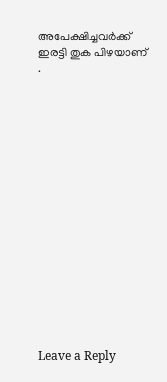അപേക്ഷിച്ചവർക്ക് ഇരട്ടി തുക പിഴയാണ് .

















Leave a Reply